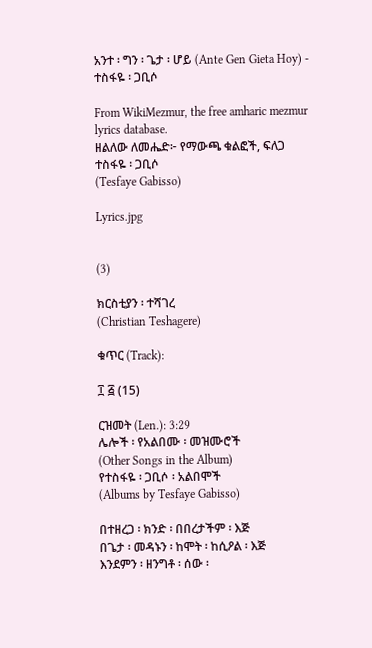አንተ ፡ ግን ፡ ጌታ ፡ ሆይ (Ante Gen Gieta Hoy) - ተስፋዬ ፡ ጋቢሶ

From WikiMezmur, the free amharic mezmur lyrics database.
ዘልለው ለመሔድ፦ የማውጫ ቁልፎች, ፍለጋ
ተስፋዬ ፡ ጋቢሶ
(Tesfaye Gabisso)

Lyrics.jpg


(3)

ክርስቲያን ፡ ተሻገረ
(Christian Teshagere)

ቁጥር (Track):

፲ ፭ (15)

ርዝመት (Len.): 3:29
ሌሎች ፡ የአልበሙ ፡ መዝሙሮች
(Other Songs in the Album)
የተስፋዬ ፡ ጋቢሶ ፡ አልበሞች
(Albums by Tesfaye Gabisso)

በተዘረጋ ፡ ክንድ ፡ በበረታችም ፡ እጅ
በጌታ ፡ መዳኑን ፡ ከሞት ፡ ከሲዖል ፡ እጅ
እንደምን ፡ ዘንግቶ ፡ ሰው ፡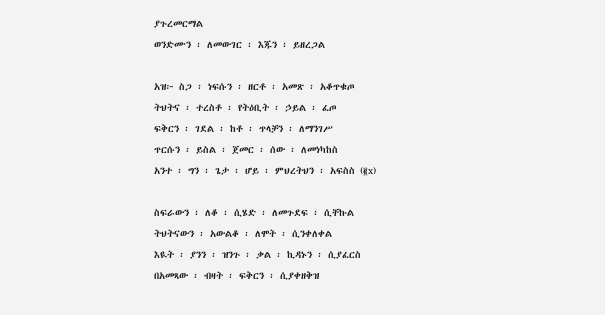ያጉረመርማል
ወንድሙን ፡ ለመውገር ፡ እጁን ፡ ይዘረጋል

አዝ፦ ስጋ ፡ ነፍሱን ፡ ዘርቶ ፡ አመጽ ፡ አቆጥቁጦ
ትህትና ፡ ተረስቶ ፡ የትዕቢት ፡ ኃይል ፡ ፈጦ
ፍቅርን ፡ ገደል ፡ ከቶ ፡ ጥላቻን ፡ ለማንገሥ
ጥርሱን ፡ ይስል ፡ ጀመር ፡ ሰው ፡ ለመነካከስ
አንተ ፡ ግን ፡ ጌታ ፡ ሆይ ፡ ምህረትህን ፡ አፍስስ (፪x)

ስፍራውን ፡ ለቆ ፡ ሲሄድ ፡ ለመጉደፍ ፡ ሲቸኩል
ትህትናውን ፡ አውልቆ ፡ ለሞት ፡ ሲንቀለቀል
እዪት ፡ ያንን ፡ ዝንጉ ፡ ቃል ፡ ኪዳኑን ፡ ሲያፈርስ
በአመጻው ፡ ብዛት ፡ ፍቅርን ፡ ሲያቀዘቅዝ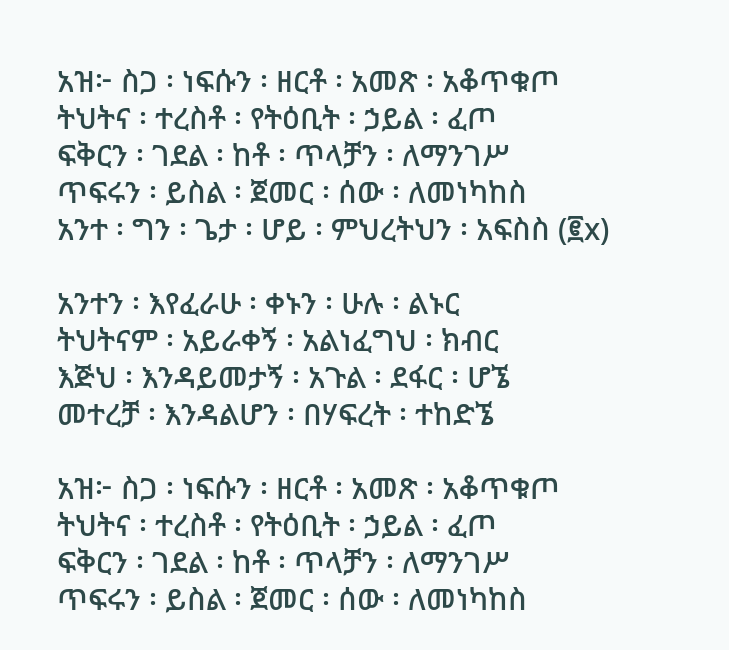አዝ፦ ስጋ ፡ ነፍሱን ፡ ዘርቶ ፡ አመጽ ፡ አቆጥቁጦ
ትህትና ፡ ተረስቶ ፡ የትዕቢት ፡ ኃይል ፡ ፈጦ
ፍቅርን ፡ ገደል ፡ ከቶ ፡ ጥላቻን ፡ ለማንገሥ
ጥፍሩን ፡ ይስል ፡ ጀመር ፡ ሰው ፡ ለመነካከስ
አንተ ፡ ግን ፡ ጌታ ፡ ሆይ ፡ ምህረትህን ፡ አፍስስ (፪x)

አንተን ፡ እየፈራሁ ፡ ቀኑን ፡ ሁሉ ፡ ልኑር
ትህትናም ፡ አይራቀኝ ፡ አልነፈግህ ፡ ክብር
እጅህ ፡ እንዳይመታኝ ፡ አጉል ፡ ደፋር ፡ ሆኜ
መተረቻ ፡ እንዳልሆን ፡ በሃፍረት ፡ ተከድኜ

አዝ፦ ስጋ ፡ ነፍሱን ፡ ዘርቶ ፡ አመጽ ፡ አቆጥቁጦ
ትህትና ፡ ተረስቶ ፡ የትዕቢት ፡ ኃይል ፡ ፈጦ
ፍቅርን ፡ ገደል ፡ ከቶ ፡ ጥላቻን ፡ ለማንገሥ
ጥፍሩን ፡ ይስል ፡ ጀመር ፡ ሰው ፡ ለመነካከስ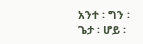አንተ ፡ ግን ፡ ጌታ ፡ ሆይ ፡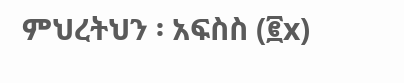ምህረትህን ፡ አፍስስ (፪x)